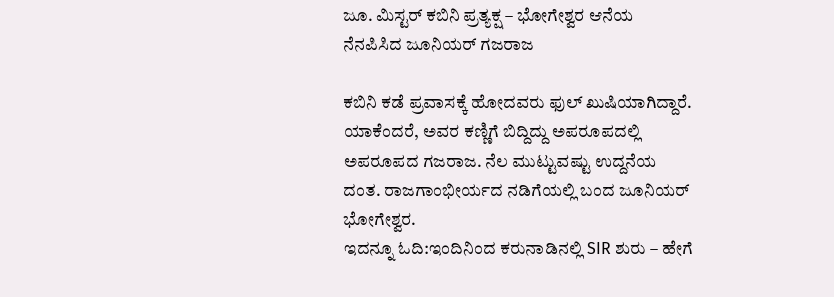ಜೂ. ಮಿಸ್ಟರ್ ಕಬಿನಿ ಪ್ರತ್ಯಕ್ಷ – ಭೋಗೇಶ್ವರ ಆನೆಯ ನೆನಪಿಸಿದ ಜೂನಿಯರ್ ಗಜರಾಜ

ಕಬಿನಿ ಕಡೆ ಪ್ರವಾಸಕ್ಕೆ ಹೋದವರು ಫುಲ್ ಖುಷಿಯಾಗಿದ್ದಾರೆ. ಯಾಕೆಂದರೆ, ಅವರ ಕಣ್ಣಿಗೆ ಬಿದ್ದಿದ್ದು ಅಪರೂಪದಲ್ಲಿ ಅಪರೂಪದ ಗಜರಾಜ. ನೆಲ ಮುಟ್ಟುವಷ್ಟು ಉದ್ದನೆಯ ದಂತ. ರಾಜಗಾಂಭೀರ್ಯದ ನಡಿಗೆಯಲ್ಲಿ ಬಂದ ಜೂನಿಯರ್ ಭೋಗೇಶ್ವರ.
ಇದನ್ನೂ ಓದಿ:ಇಂದಿನಿಂದ ಕರುನಾಡಿನಲ್ಲಿ SIR ಶುರು – ಹೇಗೆ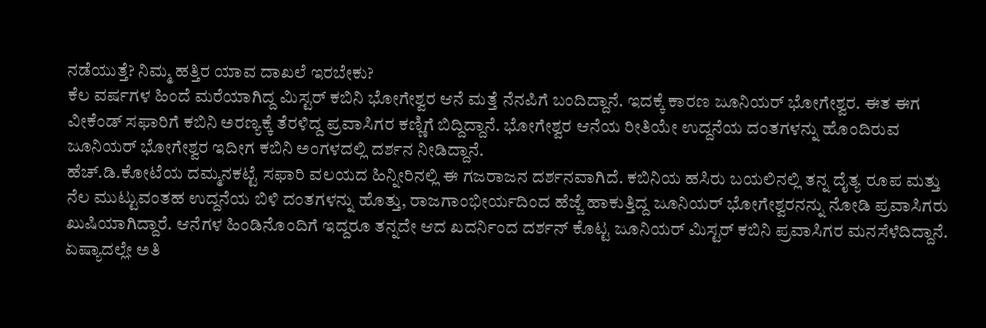ನಡೆಯುತ್ತೆ? ನಿಮ್ಮ ಹತ್ತಿರ ಯಾವ ದಾಖಲೆ ಇರಬೇಕು?
ಕೆಲ ವರ್ಷಗಳ ಹಿಂದೆ ಮರೆಯಾಗಿದ್ದ ಮಿಸ್ಟರ್ ಕಬಿನಿ ಭೋಗೇಶ್ವರ ಆನೆ ಮತ್ತೆ ನೆನಪಿಗೆ ಬಂದಿದ್ದಾನೆ. ಇದಕ್ಕೆ ಕಾರಣ ಜೂನಿಯರ್ ಭೋಗೇಶ್ವರ. ಈತ ಈಗ ವೀಕೆಂಡ್ ಸಫಾರಿಗೆ ಕಬಿನಿ ಅರಣ್ಯಕ್ಕೆ ತೆರಳಿದ್ದ ಪ್ರವಾಸಿಗರ ಕಣ್ಣಿಗೆ ಬಿದ್ದಿದ್ದಾನೆ. ಭೋಗೇಶ್ವರ ಆನೆಯ ರೀತಿಯೇ ಉದ್ದನೆಯ ದಂತಗಳನ್ನು ಹೊಂದಿರುವ ಜೂನಿಯರ್ ಭೋಗೇಶ್ವರ ಇದೀಗ ಕಬಿನಿ ಅಂಗಳದಲ್ಲಿ ದರ್ಶನ ನೀಡಿದ್ದಾನೆ.
ಹೆಚ್.ಡಿ.ಕೋಟೆಯ ದಮ್ಮನಕಟ್ಟೆ ಸಫಾರಿ ವಲಯದ ಹಿನ್ನೀರಿನಲ್ಲಿ ಈ ಗಜರಾಜನ ದರ್ಶನವಾಗಿದೆ. ಕಬಿನಿಯ ಹಸಿರು ಬಯಲಿನಲ್ಲಿ ತನ್ನ ದೈತ್ಯ ರೂಪ ಮತ್ತು ನೆಲ ಮುಟ್ಟುವಂತಹ ಉದ್ದನೆಯ ಬಿಳಿ ದಂತಗಳನ್ನು ಹೊತ್ತು, ರಾಜಗಾಂಭೀರ್ಯದಿಂದ ಹೆಜ್ಜೆ ಹಾಕುತ್ತಿದ್ದ ಜೂನಿಯರ್ ಭೋಗೇಶ್ವರನನ್ನು ನೋಡಿ ಪ್ರವಾಸಿಗರು ಖುಷಿಯಾಗಿದ್ದಾರೆ. ಆನೆಗಳ ಹಿಂಡಿನೊಂದಿಗೆ ಇದ್ದರೂ ತನ್ನದೇ ಆದ ಖದರ್ನಿಂದ ದರ್ಶನ್ ಕೊಟ್ಟ ಜೂನಿಯರ್ ಮಿಸ್ಟರ್ ಕಬಿನಿ ಪ್ರವಾಸಿಗರ ಮನಸೆಳೆದಿದ್ದಾನೆ.
ಏಷ್ಯಾದಲ್ಲೇ ಅತಿ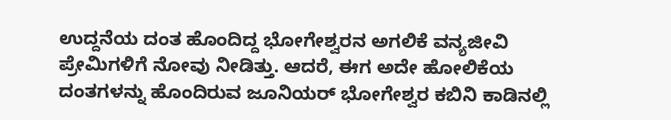ಉದ್ದನೆಯ ದಂತ ಹೊಂದಿದ್ದ ಭೋಗೇಶ್ವರನ ಅಗಲಿಕೆ ವನ್ಯಜೀವಿ ಪ್ರೇಮಿಗಳಿಗೆ ನೋವು ನೀಡಿತ್ತು. ಆದರೆ, ಈಗ ಅದೇ ಹೋಲಿಕೆಯ ದಂತಗಳನ್ನು ಹೊಂದಿರುವ ಜೂನಿಯರ್ ಭೋಗೇಶ್ವರ ಕಬಿನಿ ಕಾಡಿನಲ್ಲಿ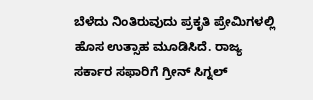ಬೆಳೆದು ನಿಂತಿರುವುದು ಪ್ರಕೃತಿ ಪ್ರೇಮಿಗಳಲ್ಲಿ ಹೊಸ ಉತ್ಸಾಹ ಮೂಡಿಸಿದೆ. ರಾಜ್ಯ ಸರ್ಕಾರ ಸಫಾರಿಗೆ ಗ್ರೀನ್ ಸಿಗ್ನಲ್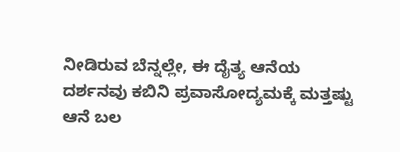ನೀಡಿರುವ ಬೆನ್ನಲ್ಲೇ, ಈ ದೈತ್ಯ ಆನೆಯ ದರ್ಶನವು ಕಬಿನಿ ಪ್ರವಾಸೋದ್ಯಮಕ್ಕೆ ಮತ್ತಷ್ಟು ಆನೆ ಬಲ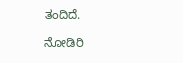ತಂದಿದೆ.

ನೋಡಿರಿ